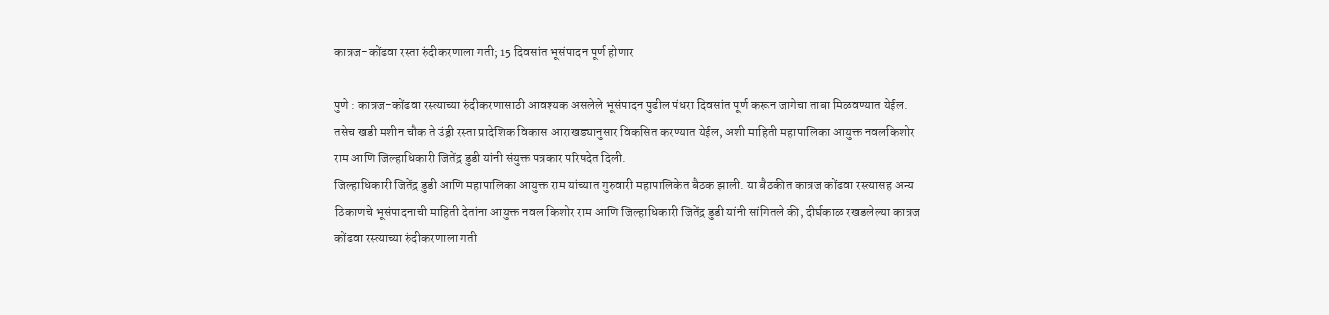कात्रज-कोंढवा रस्ता रुंदीकरणाला गती; 15 दिवसांत भूसंपादन पूर्ण होणार

पुणे : कात्रज-कोंढवा रस्त्याच्या रुंदीकरणासाठी आवश्यक असलेले भूसंपादन पुढील पंधरा दिवसांत पूर्ण करून जागेचा ताबा मिळवण्यात येईल. तसेच खडी मशीन चौक ते उंड्री रस्ता प्रादेशिक विकास आराखड्यानुसार विकसित करण्यात येईल, अशी माहिती महापालिका आयुक्त नवलकिशोर राम आणि जिल्हाधिकारी जितेंद्र डुडी यांनी संयुक्त पत्रकार परिषदेत दिली.
जिल्हाधिकारी जितेंद्र डुडी आणि महापालिका आयुक्त राम यांच्यात गुरुवारी महापालिकेत बैठक झाली. या बैठकीत कात्रज कोंढवा रस्त्यासह अन्य ठिकाणचे भूसंपादनाची माहिती देतांना आयुक्त नवल किशोर राम आणि जिल्हाधिकारी जितेंद्र डुडी यांनी सांगितले की, दीर्घकाळ रखडलेल्या कात्रज कोंढवा रस्त्याच्या रुंदीकरणाला गती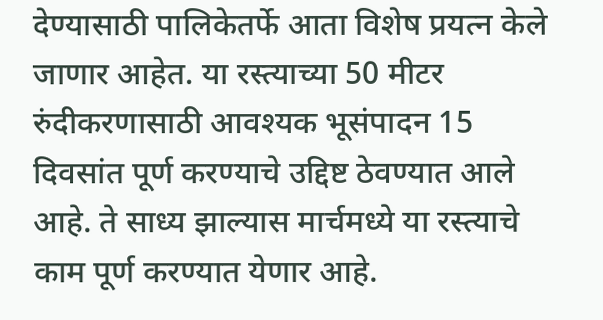देण्यासाठी पालिकेतर्फे आता विशेष प्रयत्न केले जाणार आहेत. या रस्त्याच्या 50 मीटर रुंदीकरणासाठी आवश्यक भूसंपादन 15 दिवसांत पूर्ण करण्याचे उद्दिष्ट ठेवण्यात आले आहे. ते साध्य झाल्यास मार्चमध्ये या रस्त्याचे काम पूर्ण करण्यात येणार आहे.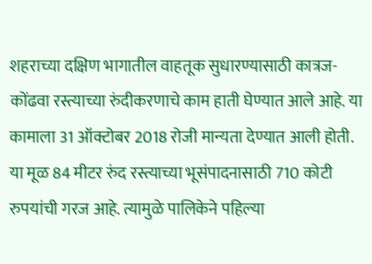शहराच्या दक्षिण भागातील वाहतूक सुधारण्यासाठी कात्रज-कोंढवा रस्त्याच्या रुंदीकरणाचे काम हाती घेण्यात आले आहे. या कामाला 31 ऑक्टोबर 2018 रोजी मान्यता देण्यात आली होती. या मूळ 84 मीटर रुंद रस्त्याच्या भूसंपादनासाठी 710 कोटी रुपयांची गरज आहे. त्यामुळे पालिकेने पहिल्या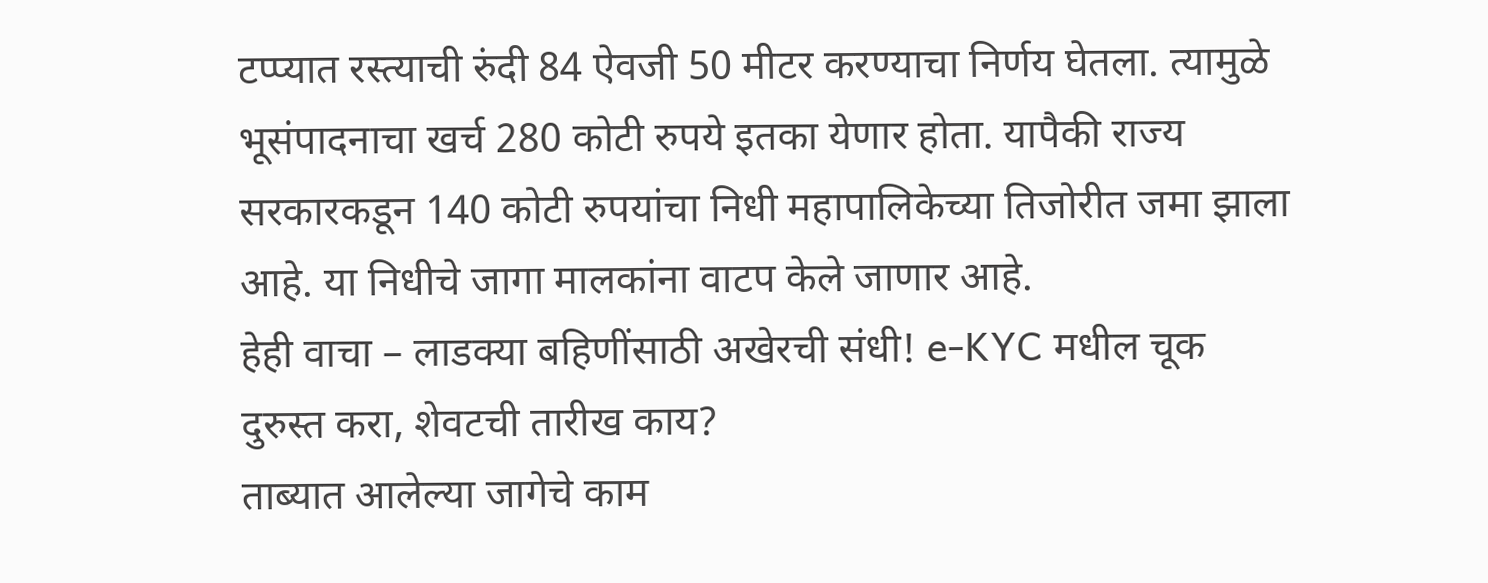टप्प्यात रस्त्याची रुंदी 84 ऐवजी 50 मीटर करण्याचा निर्णय घेतला. त्यामुळे भूसंपादनाचा खर्च 280 कोटी रुपये इतका येणार होता. यापैकी राज्य सरकारकडून 140 कोटी रुपयांचा निधी महापालिकेच्या तिजोरीत जमा झाला आहे. या निधीचे जागा मालकांना वाटप केले जाणार आहे.
हेही वाचा – लाडक्या बहिणींसाठी अखेरची संधी! e-KYC मधील चूक दुरुस्त करा, शेवटची तारीख काय?
ताब्यात आलेल्या जागेचे काम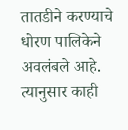तातडीने करण्याचे धोरण पालिकेने अवलंबले आहे. त्यानुसार काही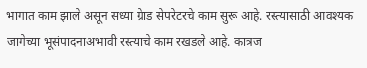भागात काम झाले असून सध्या ग्रेाड सेपरेटरचे काम सुरू आहे. रस्त्यासाठी आवश्यक जागेच्या भूसंपादनाअभावी रस्त्याचे काम रखडले आहे. कात्रज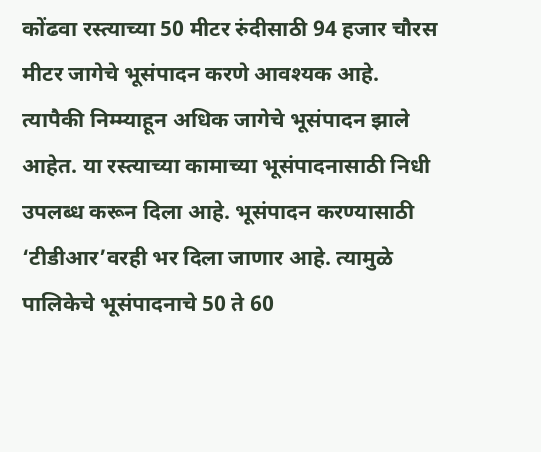कोंढवा रस्त्याच्या 50 मीटर रुंदीसाठी 94 हजार चौरस मीटर जागेचे भूसंपादन करणे आवश्यक आहे.
त्यापैकी निम्म्याहून अधिक जागेचे भूसंपादन झाले आहेत. या रस्त्याच्या कामाच्या भूसंपादनासाठी निधी उपलब्ध करून दिला आहे. भूसंपादन करण्यासाठी ‘टीडीआर’वरही भर दिला जाणार आहे. त्यामुळे पालिकेचे भूसंपादनाचे 50 ते 60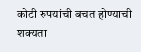कोटी रुपयांची बचत होण्याची शक्यता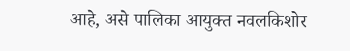आहे, असे पालिका आयुक्त नवलकिशोर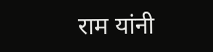राम यांनी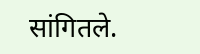सांगितले.